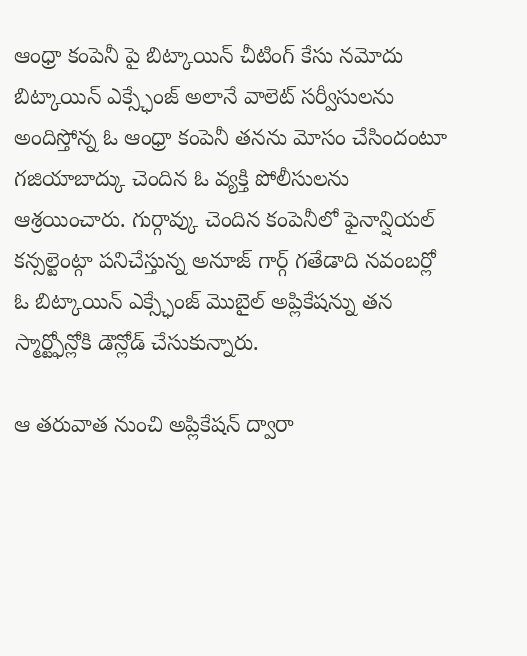ఆంధ్రా కంపెనీ పై బిట్కాయిన్ చీటింగ్ కేసు నమోదు
బిట్కాయిన్ ఎక్స్ఛేంజ్ అలానే వాలెట్ సర్వీసులను అందిస్తోన్న ఓ ఆంధ్రా కంపెనీ తనను మోసం చేసిందంటూ గజియాబాద్కు చెందిన ఓ వ్యక్తి పోలీసులను ఆశ్రయించారు. గుర్గావ్కు చెందిన కంపెనీలో ఫైనాన్షియల్ కన్సల్టెంట్గా పనిచేస్తున్న అనూజ్ గార్గ్ గతేడాది నవంబర్లో ఓ బిట్కాయిన్ ఎక్స్ఛేంజ్ మొబైల్ అప్లికేషన్ను తన స్మార్ట్ఫోన్లోకి డౌన్లోడ్ చేసుకున్నారు.

ఆ తరువాత నుంచి అప్లికేషన్ ద్వారా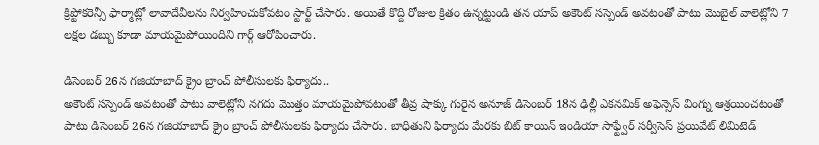క్రిప్టోకరెన్సీ ఫార్మాట్లో లావాదేవీలను నిర్వహించుకోవటం స్టార్ట్ చేసారు. అయితే కొద్ది రోజుల క్రితం ఉన్నట్టుండి తన యాప్ అకౌంట్ సస్పెండ్ అవటంతో పాటు మొబైల్ వాలెట్లోని 7 లక్షల డబ్బు కూడా మాయమైపోయిందిని గార్గ్ ఆరోపించారు.

డిసెంబర్ 26న గజియాబాద్ క్రైం బ్రాంచ్ పోలీసులకు ఫిర్యాదు..
అకౌంట్ సస్పెండ్ అవటంతో పాటు వాలెట్లోని నగదు మొత్తం మాయమైపోవటంతో తీవ్ర షాక్కు గురైన అనూజ్ డిసెంబర్ 18న ఢిల్లీ ఎకనమిక్ అఫెన్సెస్ వింగ్ను ఆశ్రయించటంతో పాటు డిసెంబర్ 26న గజియాబాద్ క్రైం బ్రాంచ్ పోలీసులకు ఫిర్యాదు చేసారు. బాధితుని ఫిర్యాదు మేరకు బిట్ కాయిన్ ఇండియా సాఫ్ట్వేర్ సర్వీసెస్ ప్రయివేట్ లిమిటెడ్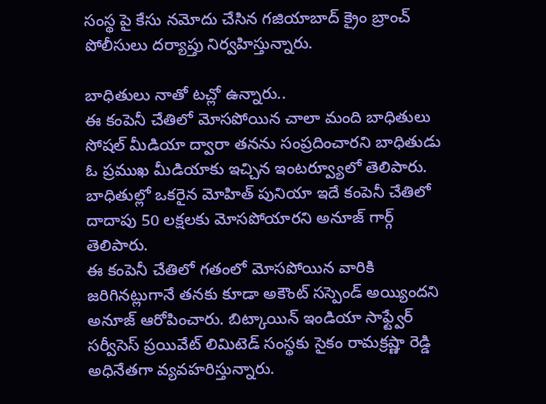సంస్థ పై కేసు నమోదు చేసిన గజియాబాద్ క్రైం బ్రాంచ్ పోలీసులు దర్యాప్తు నిర్వహిస్తున్నారు.

బాధితులు నాతో టచ్లో ఉన్నారు..
ఈ కంపెనీ చేతిలో మోసపోయిన చాలా మంది బాధితులు సోషల్ మీడియా ద్వారా తనను సంప్రదించారని బాధితుడు ఓ ప్రముఖ మీడియాకు ఇచ్చిన ఇంటర్వ్యూలో తెలిపారు. బాధితుల్లో ఒకరైన మోహిత్ పునియా ఇదే కంపెనీ చేతిలో దాదాపు 50 లక్షలకు మోసపోయారని అనూజ్ గార్గ్ తెలిపారు.
ఈ కంపెనీ చేతిలో గతంలో మోసపోయిన వారికి జరిగినట్లుగానే తనకు కూడా అకౌంట్ సస్పెండ్ అయ్యిందని అనూజ్ ఆరోపించారు. బిట్కాయిన్ ఇండియా సాఫ్ట్వేర్ సర్వీసెస్ ప్రయివేట్ లిమిటెడ్ సంస్థకు సైకం రామక్రష్ణా రెడ్డి అధినేతగా వ్యవహరిస్తున్నారు.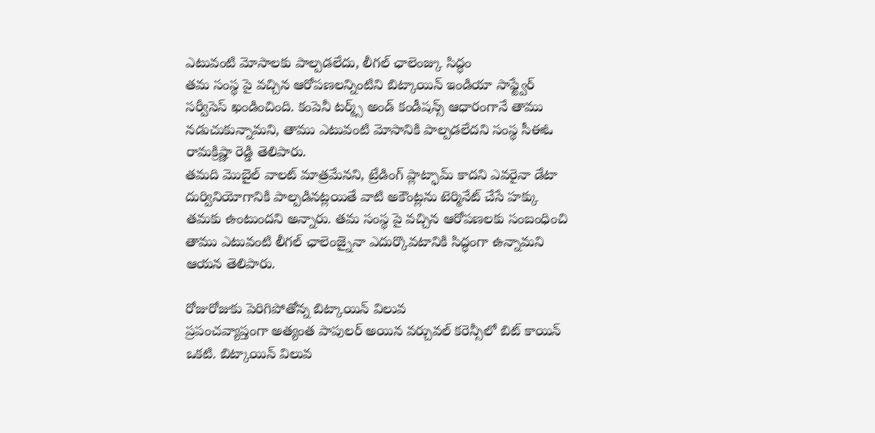ఎటువంటి మోసాలకు పాల్పడలేదు, లీగల్ ఛాలెంజ్కు సిద్ధం
తమ సంస్థ పై వచ్చిన ఆరోపణలన్నింటిని బిట్కాయిన్ ఇండియా సాఫ్ట్వేర్ సర్వీసెస్ ఖండించింది. కంపెనీ టర్మ్స్ అండ్ కండీషన్స్ ఆధారంగానే తాము నడుచుకున్నామని, తాము ఎటువంటి మోసానికి పాల్పడలేదని సంస్థ సీఈఓ రామక్రిష్ణా రెడ్డి తెలిపారు.
తమది మొబైల్ వాలట్ మాత్రమేనని, ట్రేడింగ్ ప్లాట్ఫామ్ కాదని ఎవరైనా డేటా దుర్వినియోగానికి పాల్పడినట్లయితే వాటి అకౌంట్లను టెర్మినేట్ చేసే హక్కు తమకు ఉంటుందని అన్నారు. తమ సంస్థ పై వచ్చిన ఆరోపణలకు సంబంధించి తాము ఎటువంటి లీగల్ ఛాలెంజ్నైనా ఎదుర్కొవటానికి సిద్ధంగా ఉన్నామని ఆయన తెలిపారు.

రోజురోజుకు పెరిగిపోతోన్న బిట్కాయిన్ విలువ
ప్రపంచవ్యాప్తంగా అత్యంత పాపులర్ అయిన వర్చువల్ కరెన్సీలో బిట్ కాయిన్ ఒకటి. బిట్కాయిన్ విలువ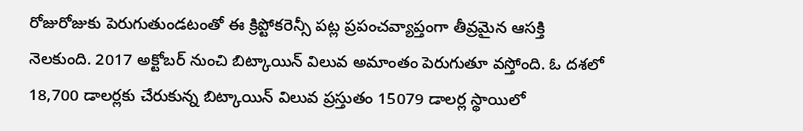రోజురోజుకు పెరుగుతుండటంతో ఈ క్రిప్టోకరెన్సీ పట్ల ప్రపంచవ్యాప్తంగా తీవ్రమైన ఆసక్తి నెలకుంది. 2017 అక్టోబర్ నుంచి బిట్కాయిన్ విలువ అమాంతం పెరుగుతూ వస్తోంది. ఓ దశలో 18,700 డాలర్లకు చేరుకున్న బిట్కాయిన్ విలువ ప్రస్తుతం 15079 డాలర్ల స్థాయిలో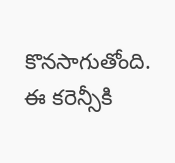కొనసాగుతోంది. ఈ కరెన్సీకి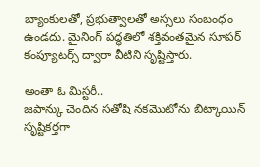బ్యాంకులతో, ప్రభుత్వాలతో అస్సలు సంబంధం ఉండదు. మైనింగ్ పద్ధతిలో శక్తివంతమైన సూపర్ కంప్యూటర్స్ ద్వారా వీటిని సృష్టిస్తారు.

అంతా ఓ మిస్టరీ..
జపాన్కు చెందిన సతోషి నకమొటోను బిట్కాయిన్ సృష్టికర్తగా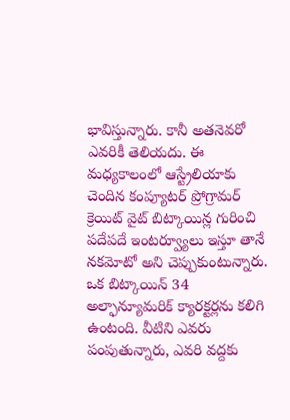భావిస్తున్నారు. కానీ అతనెవరో ఎవరికీ తెలియదు. ఈ మధ్యకాలంలో ఆస్ట్రేలియాకు చెందిన కంప్యూటర్ ప్రోగ్రామర్ క్రెయిట్ వైట్ బిట్కాయిన్ల గురించి పదేపదే ఇంటర్వ్యూలు ఇస్తూ తానే నకమోటో అని చెప్పుకుంటున్నారు. ఒక బిట్కాయిన్ 34 అల్ఫాన్యూమరిక్ క్యారక్టర్లను కలిగి ఉంటంది. వీటిని ఎవరు పంపుతున్నారు, ఎవరి వద్దకు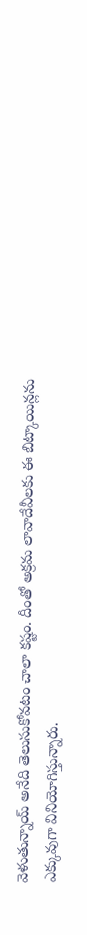వెళుతున్నాయ్ అనేది తెలుసుకోవటం చాలా కష్టం. దీంతో అక్రమ లావాదేవీలకు ఈ బిట్కాయిన్లను ఎక్కువుగా వినియోగిస్తున్నారు.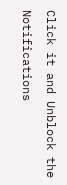Click it and Unblock the Notifications